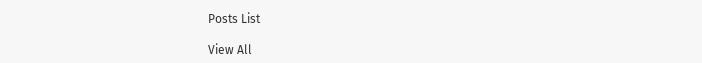Posts List

View All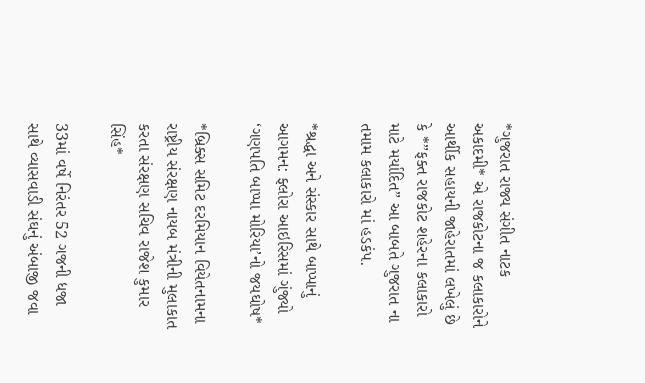*ગુજરાત રાજ્ય સંગીત નાટક અકાદમી* એ રાજકોટના જ કલાકારોને આર્થીક સહાયની જાહેરાતમાં લખેલું છે કે *”ફક્ત રાજકોટ શહેરના કલાકારો માટે મર્યાદિત” આ બાબતે ગુજરાત ના તમામ કલાકારો માં હડકંપ.

*શ્રદ્ધા અને સંસ્કાર સાથે બાપ્પાનું આગમન: ફ્લોરા આઇરિસમાં ગુંજ્યો ‘ગણપતિ બાપ્પા મોરિયા’નો જયઘોષ*

*બ્રિક્સ સમિટ દરમિયાન વિયેતનામના રાષ્ટ્રીય સંરક્ષણ નાયબ મંત્રીની મુલાકાત કરતા સંરક્ષણ સચિવ રાજેશ કુમાર સિંહ*

33માં વર્ષે નિરંતર 52 ગજની ધજા સાથે વ્યાસવાડી સંઘનું અંબાજી જવા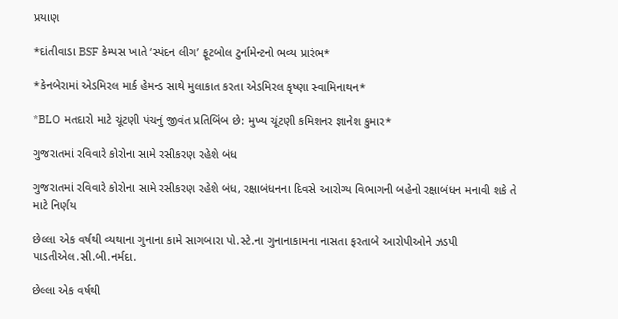પ્રયાણ

*દાંતીવાડા BSF કેમ્પસ ખાતે ‘સ્પંદન લીગ’ ફૂટબોલ ટુર્નામેન્ટનો ભવ્ય પ્રારંભ*

*કેનબેરામાં એડમિરલ માર્ક હેમન્ડ સાથે મુલાકાત કરતા એડમિરલ કૃષ્ણા સ્વામિનાથન*

*BLO મતદારો માટે ચૂંટણી પંચનું જીવંત પ્રતિબિંબ છે: મુખ્ય ચૂંટણી કમિશનર જ્ઞાનેશ કુમાર*

ગુજરાતમાં રવિવારે કોરોના સામે રસીકરણ રહેશે બંધ

ગુજરાતમાં રવિવારે કોરોના સામે રસીકરણ રહેશે બંધ, રક્ષાબંધનના દિવસે આરોગ્ય વિભાગની બહેનો રક્ષાબંધન મનાવી શકે તે માટે નિર્ણય

છેલ્લા એક વર્ષથી વ્યથાના ગુનાના કામે સાગબારા પો.સ્ટે.ના ગુનાનાકામના નાસતા ફરતાબે આરોપીઓને ઝડપી પાડતીએલ.સી.બી.નર્મદા.

છેલ્લા એક વર્ષથી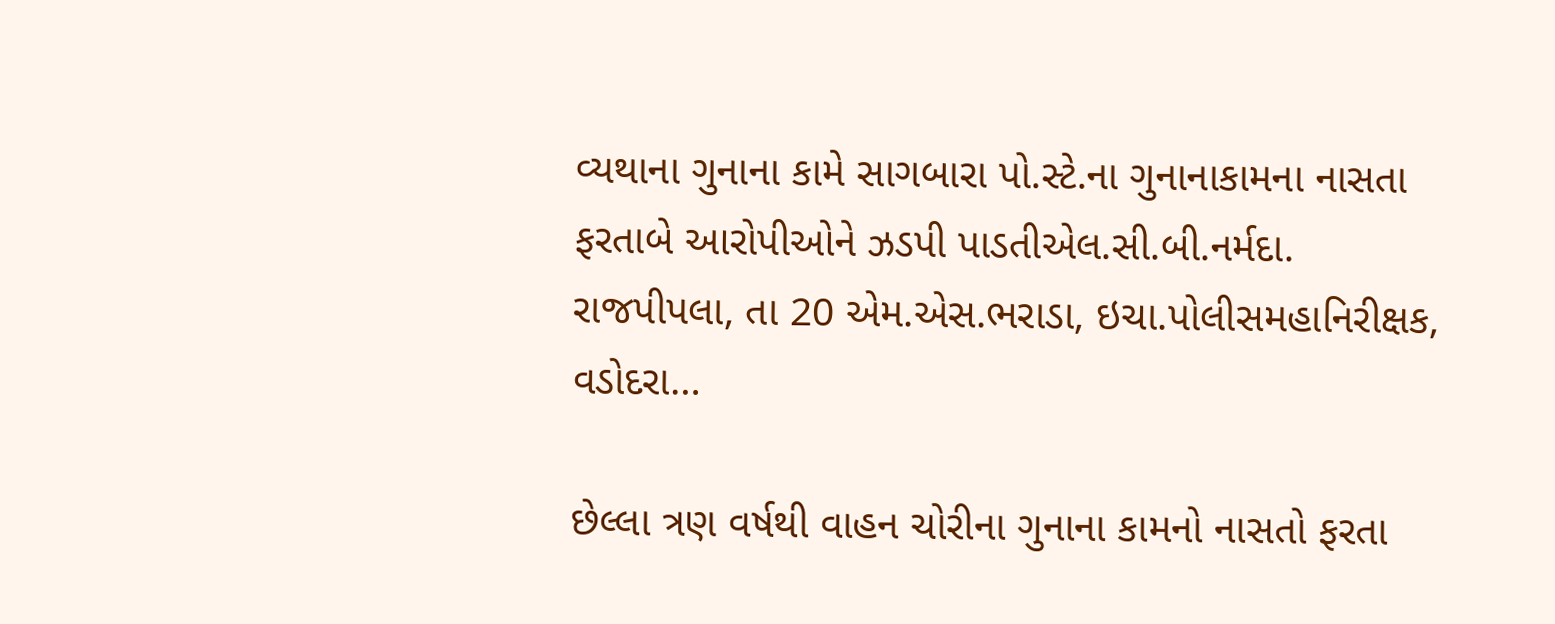વ્યથાના ગુનાના કામે સાગબારા પો.સ્ટે.ના ગુનાનાકામના નાસતા ફરતાબે આરોપીઓને ઝડપી પાડતીએલ.સી.બી.નર્મદા. રાજપીપલા, તા 20 એમ.એસ.ભરાડા, ઇચા.પોલીસમહાનિરીક્ષક, વડોદરા…

છેલ્લા ત્રણ વર્ષથી વાહન ચોરીના ગુનાના કામનો નાસતો ફરતા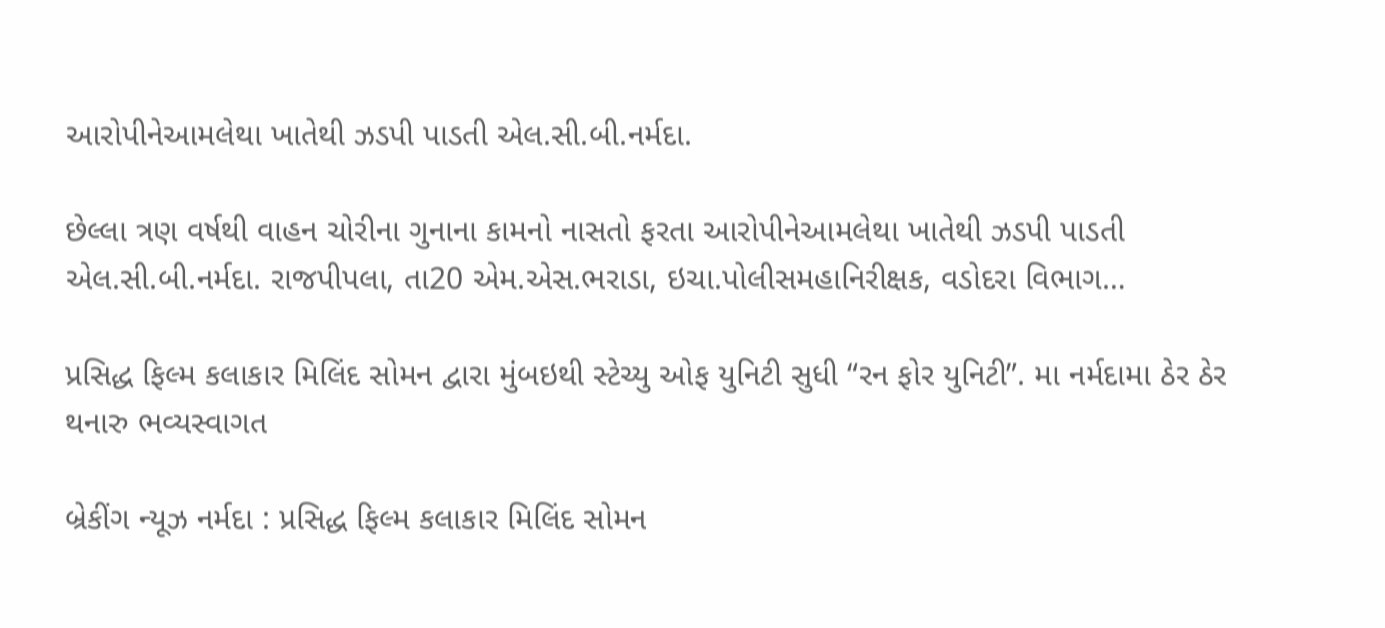આરોપીનેઆમલેથા ખાતેથી ઝડપી પાડતી એલ.સી.બી.નર્મદા.

છેલ્લા ત્રણ વર્ષથી વાહન ચોરીના ગુનાના કામનો નાસતો ફરતા આરોપીનેઆમલેથા ખાતેથી ઝડપી પાડતી એલ.સી.બી.નર્મદા. રાજપીપલા, તા20 એમ.એસ.ભરાડા, ઇચા.પોલીસમહાનિરીક્ષક, વડોદરા વિભાગ…

પ્રસિદ્ધ ફિલ્મ કલાકાર મિલિંદ સોમન દ્વારા મુંબઇથી સ્ટેચ્યુ ઓફ યુનિટી સુધી “રન ફોર યુનિટી”. મા નર્મદામા ઠેર ઠેર થનારુ ભવ્યસ્વાગત

બ્રેકીંગ ન્યૂઝ નર્મદા : પ્રસિદ્ધ ફિલ્મ કલાકાર મિલિંદ સોમન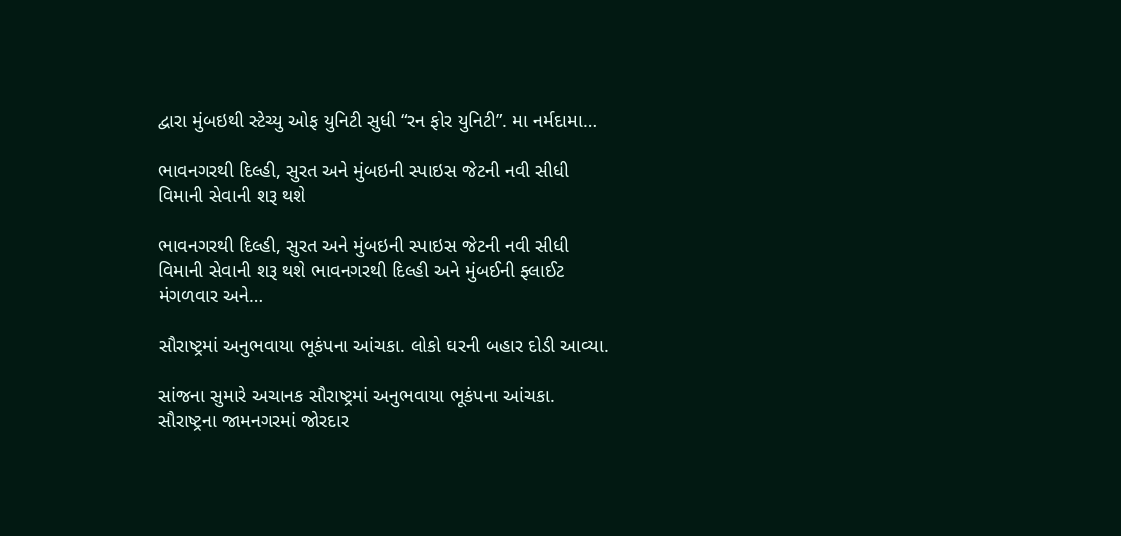દ્વારા મુંબઇથી સ્ટેચ્યુ ઓફ યુનિટી સુધી “રન ફોર યુનિટી”. મા નર્મદામા…

ભાવનગરથી દિલ્હી, સુરત અને મુંબઇની સ્પાઇસ જેટની નવી સીધી વિમાની સેવાની શરૂ થશે

ભાવનગરથી દિલ્હી, સુરત અને મુંબઇની સ્પાઇસ જેટની નવી સીધી વિમાની સેવાની શરૂ થશે ભાવનગરથી દિલ્હી અને મુંબઈની ફ્લાઈટ મંગળવાર અને…

સૌરાષ્ટ્રમાં અનુભવાયા ભૂકંપના આંચકા. લોકો ઘરની બહાર દોડી આવ્યા.

સાંજના સુમારે અચાનક સૌરાષ્ટ્રમાં અનુભવાયા ભૂકંપના આંચકા. સૌરાષ્ટ્રના જામનગરમાં જોરદાર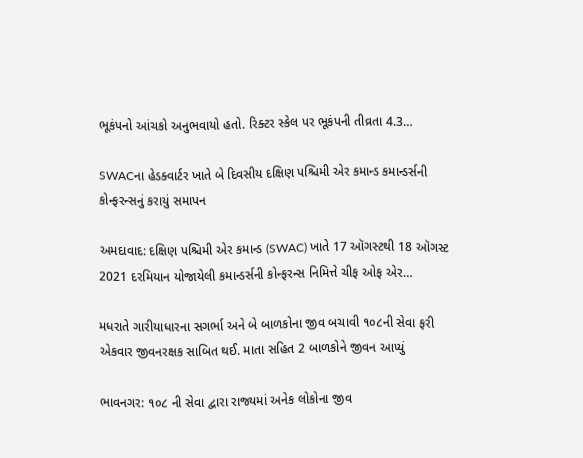ભૂકંપનો આંચકો અનુભવાયો હતો. રિક્ટર સ્કેલ પર ભૂકંપની તીવ્રતા 4.3…

SWACના હેડક્વાર્ટર ખાતે બે દિવસીય દક્ષિણ પશ્ચિમી એર કમાન્ડ કમાન્ડર્સની કોન્ફરન્સનું કરાયું સમાપન

અમદાવાદ: દક્ષિણ પશ્ચિમી એર કમાન્ડ (SWAC) ખાતે 17 ઑગસ્ટથી 18 ઑગસ્ટ 2021 દરમિયાન યોજાયેલી કમાન્ડર્સની કોન્ફરન્સ નિમિત્તે ચીફ ઓફ એર…

મધરાતે ગારીયાધારના સગર્ભા અને બે બાળકોના જીવ બચાવી ૧૦૮ની સેવા ફરી એકવાર જીવનરક્ષક સાબિત થઈ. માતા સહિત 2 બાળકોને જીવન આપ્યું

ભાવનગર: ૧૦૮ ની સેવા દ્વારા રાજ્યમાં અનેક લોકોના જીવ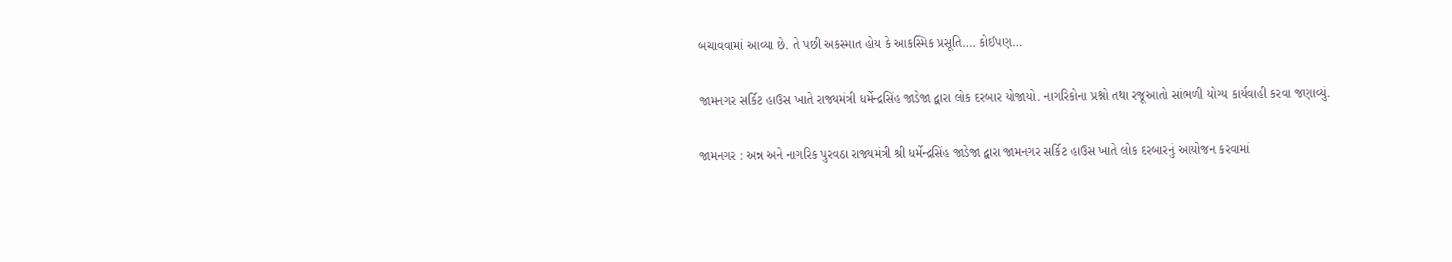બચાવવામાં આવ્યા છે. તે પછી અકસ્માત હોય કે આકસ્મિક પ્રસૂતિ…. કોઈપણ…

જામનગર સર્કિટ હાઉસ ખાતે રાજ્યમંત્રી ધર્મેન્દ્રસિંહ જાડેજા દ્વારા લોક દરબાર યોજાયો. નાગરિકોના પ્રશ્નો તથા રજૂઆતો સાંભળી યોગ્ય કાર્યવાહી કરવા જણાવ્યું.

જામનગર : અન્ન અને નાગરિક પુરવઠા રાજ્યમંત્રી શ્રી ધર્મેન્દ્રસિંહ જાડેજા દ્વારા જામનગર સર્કિટ હાઉસ ખાતે લોક દરબારનું આયોજન કરવામાં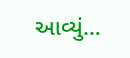આવ્યું…